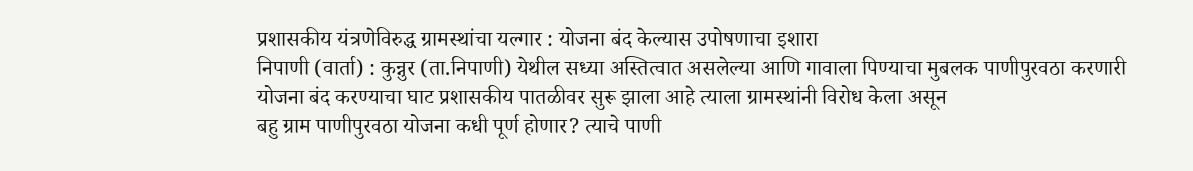प्रशासकीय यंत्रणेविरुद्ध ग्रामस्थांचा यल्गार : योजना बंद केल्यास उपोषणाचा इशारा
निपाणी (वार्ता) : कुन्नुर (ता.निपाणी) येथील सध्या अस्तित्वात असलेल्या आणि गावाला पिण्याचा मुबलक पाणीपुरवठा करणारी योजना बंद करण्याचा घाट प्रशासकीय पातळीवर सुरू झाला आहे त्याला ग्रामस्थांनी विरोध केला असून
बहु ग्राम पाणीपुरवठा योजना कधी पूर्ण होणार? त्याचे पाणी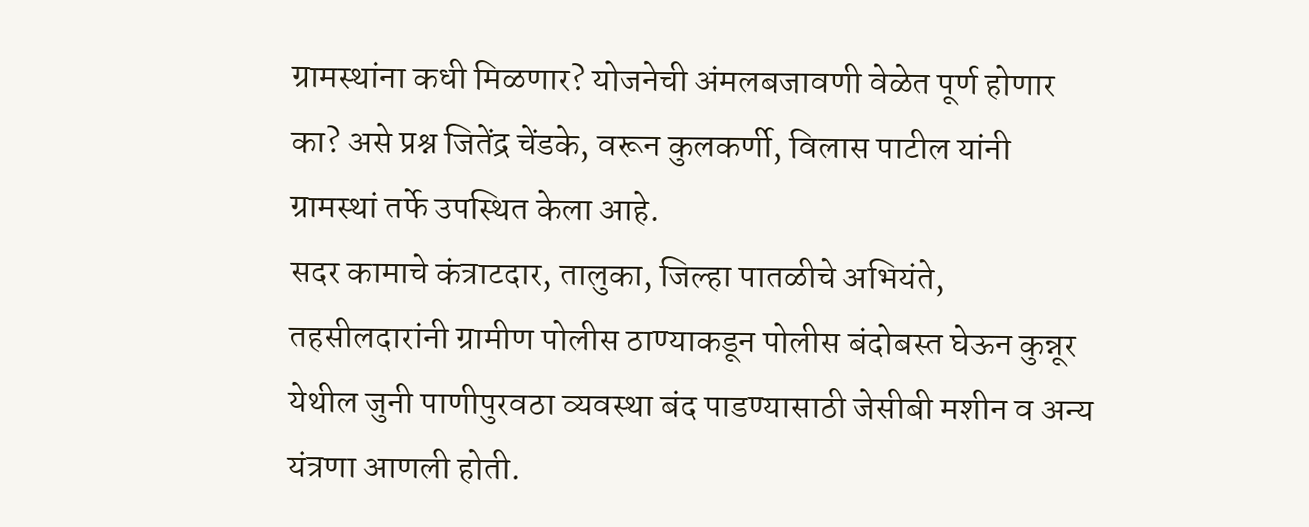ग्रामस्थांना कधी मिळणार? योजनेची अंमलबजावणी वेळेत पूर्ण होणार का? असे प्रश्न जितेंद्र चेंडके, वरून कुलकर्णी, विलास पाटील यांनी ग्रामस्थां तर्फे उपस्थित केला आहे.
सदर कामाचे कंत्राटदार, तालुका, जिल्हा पातळीचे अभियंते, तहसीलदारांनी ग्रामीण पोलीस ठाण्याकडून पोलीस बंदोबस्त घेऊन कुन्नूर येथील जुनी पाणीपुरवठा व्यवस्था बंद पाडण्यासाठी जेसीबी मशीन व अन्य यंत्रणा आणली होती.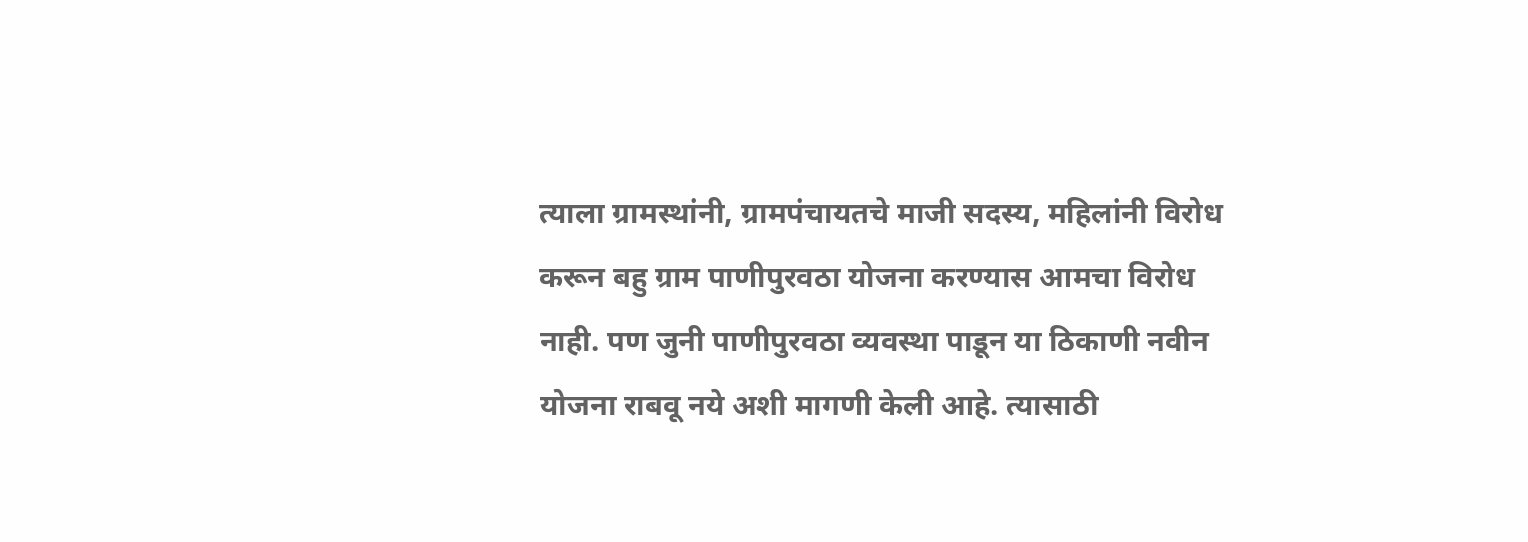त्याला ग्रामस्थांनी, ग्रामपंचायतचे माजी सदस्य, महिलांनी विरोध करून बहु ग्राम पाणीपुरवठा योजना करण्यास आमचा विरोध नाही. पण जुनी पाणीपुरवठा व्यवस्था पाडून या ठिकाणी नवीन योजना राबवू नये अशी मागणी केली आहे. त्यासाठी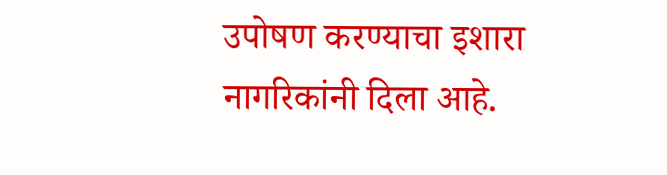उपोषण करण्याचा इशारा नागरिकांनी दिला आहे.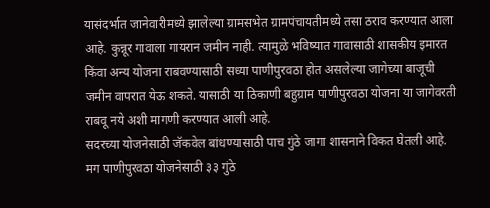यासंदर्भात जानेवारीमध्ये झालेल्या ग्रामसभेत ग्रामपंचायतीमध्ये तसा ठराव करण्यात आला आहे. कुन्नूर गावाला गायरान जमीन नाही. त्यामुळे भविष्यात गावासाठी शासकीय इमारत किंवा अन्य योजना राबवण्यासाठी सध्या पाणीपुरवठा होत असलेल्या जागेच्या बाजूची जमीन वापरात येऊ शकते. यासाठी या ठिकाणी बहुग्राम पाणीपुरवठा योजना या जागेवरती राबवू नये अशी मागणी करण्यात आली आहे.
सदरच्या योजनेसाठी जॅकवेल बांधण्यासाठी पाच गुंठे जागा शासनाने विकत घेतली आहे. मग पाणीपुरवठा योजनेसाठी ३३ गुंठे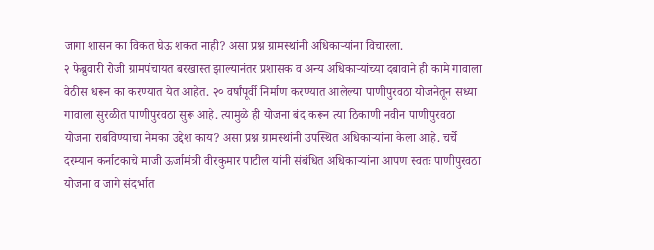जागा शासन का विकत घेऊ शकत नाही? असा प्रश्न ग्रामस्थांनी अधिकाऱ्यांना विचारला.
२ फेब्रुवारी रोजी ग्रामपंचायत बरखास्त झाल्यानंतर प्रशासक व अन्य अधिकाऱ्यांच्या दबावाने ही कामे गावाला वेठीस धरून का करण्यात येत आहेत. २० वर्षांपूर्वी निर्माण करण्यात आलेल्या पाणीपुरवठा योजनेतून सध्या गावाला सुरळीत पाणीपुरवठा सुरू आहे. त्यामुळे ही योजना बंद करून त्या ठिकाणी नवीन पाणीपुरवठा योजना राबविण्याचा नेमका उद्देश काय? असा प्रश्न ग्रामस्थांनी उपस्थित अधिकाऱ्यांना केला आहे. चर्चे दरम्यान कर्नाटकाचे माजी ऊर्जामंत्री वीरकुमार पाटील यांनी संबंधित अधिकाऱ्यांना आपण स्वतः पाणीपुरवठा योजना व जागे संदर्भात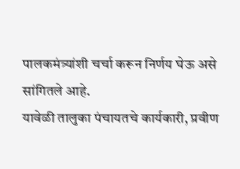पालकमंत्र्यांशी चर्चा करून निर्णय घेऊ असे सांगितले आहे.
यावेळी तालुका पंचायतचे कार्यकारी, प्रवीण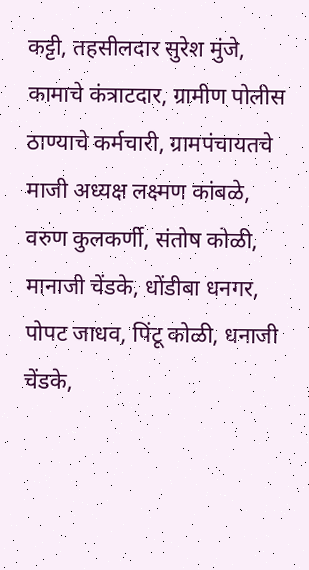कट्टी, तहसीलदार सुरेश मुंजे, कामाचे कंत्राटदार, ग्रामीण पोलीस ठाण्याचे कर्मचारी, ग्रामपंचायतचे माजी अध्यक्ष लक्ष्मण कांबळे, वरुण कुलकर्णी, संतोष कोळी, मानाजी चेंडके, धोंडीबा धनगर, पोपट जाधव, पिंटू कोळी, धनाजी चेंडके,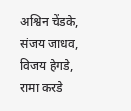अश्विन चेंडके, संजय जाधव, विजय हेगडे, रामा करडे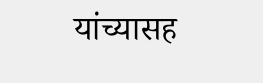यांच्यासह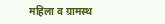महिला व ग्रामस्थ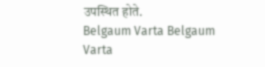उपस्थित होते.
Belgaum Varta Belgaum Varta